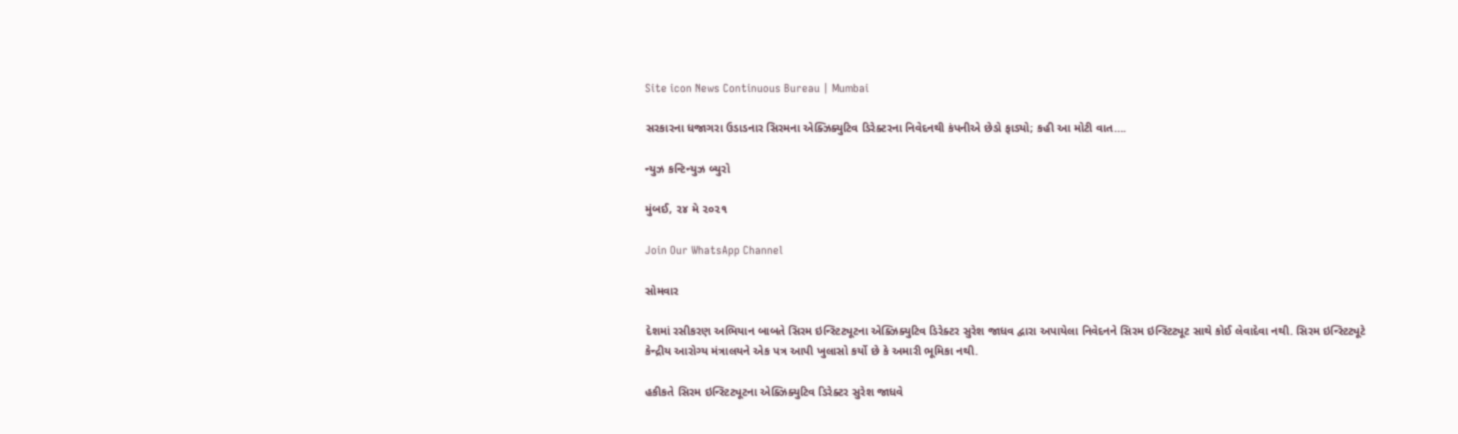Site icon News Continuous Bureau | Mumbai

સરકારના ધજાગરા ઉડાડનાર સિરમના એક્ઝિક્યુટિવ ડિરેક્ટરના નિવેદનથી કંપનીએ છેડો ફાડ્યો; કહી આ મોટી વાત….

ન્યુઝ કન્ટિન્યુઝ બ્યુરો

મુંબઈ, ૨૪ મે ૨૦૨૧

Join Our WhatsApp Channel

સોમવાર

દેશમાં રસીકરણ અભિયાન બાબતે સિરમ ઇન્સ્ટિટ્યૂટના એક્ઝિક્યુટિવ ડિરેક્ટર સુરેશ જાધવ દ્વારા અપાયેલા નિવેદનને સિરમ ઇન્સ્ટિટ્યૂટ સાથે કોઈ લેવાદેવા નથી. સિરમ ઇન્સ્ટિટ્યૂટે કેન્દ્રીય આરોગ્ય મંત્રાલયને એક પત્ર આપી ખુલાસો કર્યો છે કે અમારી ભૂમિકા નથી.

હકીકતે સિરમ ઇન્સ્ટિટ્યૂટના એક્ઝિક્યુટિવ ડિરેક્ટર સુરેશ જાધવે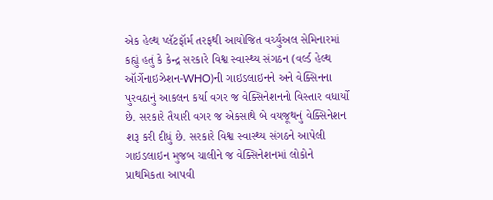એક હેલ્થ પ્લૅટફૉર્મ તરફથી આયોજિત વર્ચ્યુઅલ સેમિનારમાં કહ્યું હતું કે કેન્દ્ર સરકારે વિશ્વ સ્વાસ્થ્ય સંગઠન (વર્લ્ડ હેલ્થ ઑર્ગેનાઇઝેશન-WHO)ની ગાઇડલાઇનને અને વેક્સિનના પુરવઠાનું આકલન કર્યા વગર જ વેક્સિનેશનનો વિસ્તાર વધાર્યો છે. સરકારે તૈયારી વગર જ એકસાથે બે વયજૂથનું વેક્સિનેશન શરૂ કરી દીધું છે. સરકારે વિશ્વ સ્વાસ્થ્ય સંગઠને આપેલી ગાઇડલાઇન મુજબ ચાલીને જ વેક્સિનેશનમાં લોકોને પ્રાથમિકતા આપવી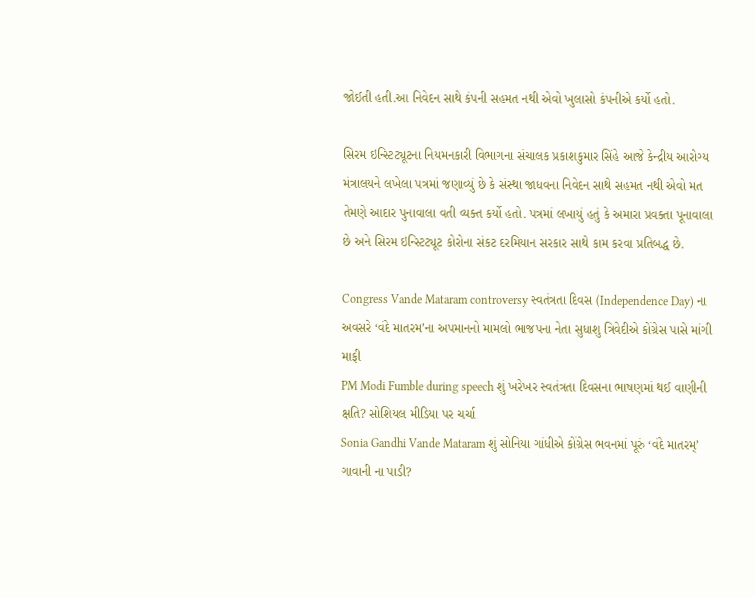જોઈતી હતી.આ નિવેદન સાથે કંપની સહમત નથી એવો ખુલાસો કંપનીએ કર્યો હતો.

સિરમ ઇન્સ્ટિટ્યૂટના નિયમનકારી વિભાગના સંચાલક પ્રકાશકુમાર સિંહે આજે કેન્દ્રીય આરોગ્ય મંત્રાલયને લખેલા પત્રમાં જણાવ્યું છે કે સંસ્થા જાધવના નિવેદન સાથે સહમત નથી એવો મત તેમણે આદાર પુનાવાલા વતી વ્યક્ત કર્યો હતો. પત્રમાં લખાયું હતું કે અમારા પ્રવક્તા પૂનાવાલા છે અને સિરમ ઇન્સ્ટિટ્યૂટ કોરોના સંકટ દરમિયાન સરકાર સાથે કામ કરવા પ્રતિબદ્ધ છે.

Congress Vande Mataram controversy સ્વતંત્રતા દિવસ (Independence Day) ના અવસરે ‘વંદે માતરમ’ના અપમાનનો મામલો ભાજપના નેતા સુધાશુ ત્રિવેદીએ કોંગ્રેસ પાસે માંગી માફી
PM Modi Fumble during speech શું ખરેખર સ્વતંત્રતા દિવસના ભાષણમાં થઈ વાણીની ક્ષતિ? સોશિયલ મીડિયા પર ચર્ચા
Sonia Gandhi Vande Mataram શું સોનિયા ગાંધીએ કોંગ્રેસ ભવનમાં પૂરું ‘વંદે માતરમ્’ ગાવાની ના પાડી?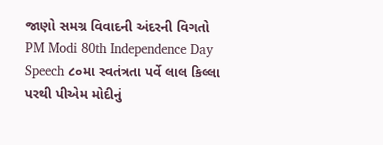જાણો સમગ્ર વિવાદની અંદરની વિગતો
PM Modi 80th Independence Day Speech ૮૦મા સ્વતંત્રતા પર્વે લાલ કિલ્લા પરથી પીએમ મોદીનું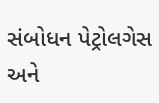સંબોધન પેટ્રોલગેસ અને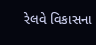રેલવે વિકાસના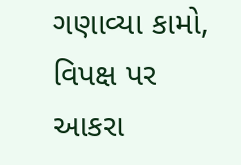ગણાવ્યા કામો, વિપક્ષ પર આકરા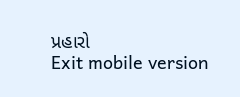પ્રહારો
Exit mobile version